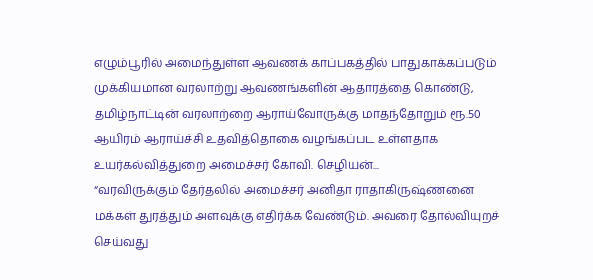எழும்பூரில் அமைந்துள்ள ஆவணக் காப்பகத்தில் பாதுகாக்கப்படும் முக்கியமான வரலாற்று ஆவணங்களின் ஆதாரத்தை கொண்டு, தமிழ்நாட்டின் வரலாற்றை ஆராய்வோருக்கு மாதந்தோறும் ரூ.50 ஆயிரம் ஆராய்ச்சி உதவித்தொகை வழங்கப்பட உள்ளதாக உயர்கல்வித்துறை அமைச்சர் கோவி. செழியன்...
“வரவிருக்கும் தேர்தலில் அமைச்சர் அனிதா ராதாகிருஷ்ணனை மக்கள் துரத்தும் அளவுக்கு எதிர்க்க வேண்டும். அவரை தோல்வியுறச் செய்வது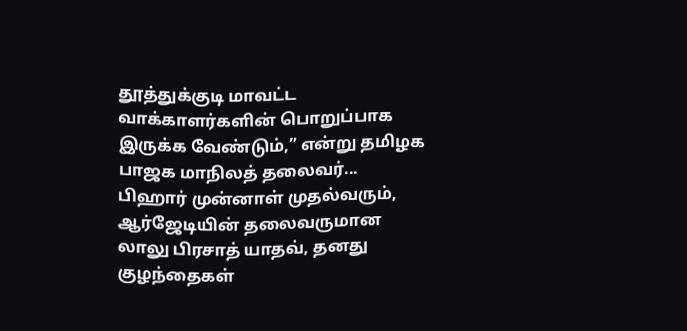தூத்துக்குடி மாவட்ட வாக்காளர்களின் பொறுப்பாக இருக்க வேண்டும்,” என்று தமிழக பாஜக மாநிலத் தலைவர்...
பிஹார் முன்னாள் முதல்வரும், ஆர்ஜேடியின் தலைவருமான லாலு பிரசாத் யாதவ், தனது குழந்தைகள்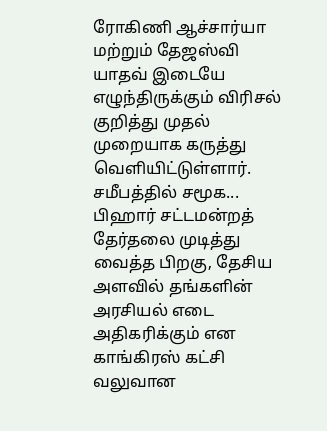ரோகிணி ஆச்சார்யா மற்றும் தேஜஸ்வி யாதவ் இடையே எழுந்திருக்கும் விரிசல் குறித்து முதல் முறையாக கருத்து வெளியிட்டுள்ளார்.
சமீபத்தில் சமூக...
பிஹார் சட்டமன்றத் தேர்தலை முடித்து வைத்த பிறகு, தேசிய அளவில் தங்களின் அரசியல் எடை அதிகரிக்கும் என காங்கிரஸ் கட்சி வலுவான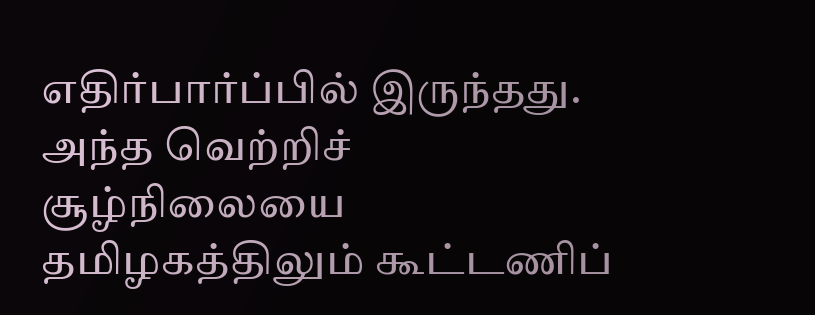எதிர்பார்ப்பில் இருந்தது. அந்த வெற்றிச் சூழ்நிலையை தமிழகத்திலும் கூட்டணிப்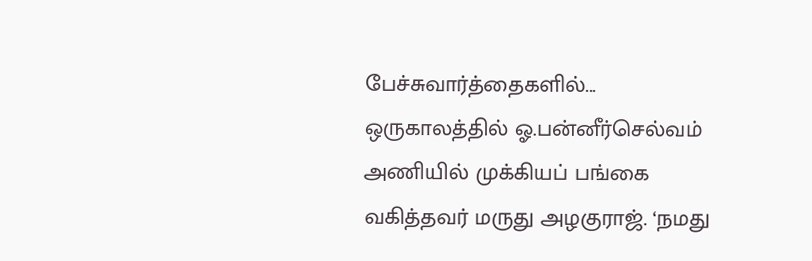பேச்சுவார்த்தைகளில்...
ஒருகாலத்தில் ஓ.பன்னீர்செல்வம் அணியில் முக்கியப் பங்கை வகித்தவர் மருது அழகுராஜ். ‘நமது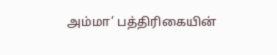அம்மா’ பத்திரிகையின்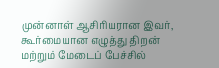முன்னாள் ஆசிரியரான இவர், கூர்மையான எழுத்து திறன் மற்றும் மேடைப் பேச்சில்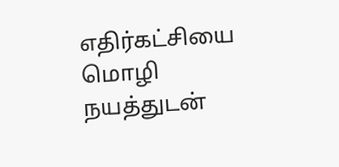எதிர்கட்சியை மொழி நயத்துடன்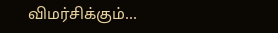விமர்சிக்கும்...